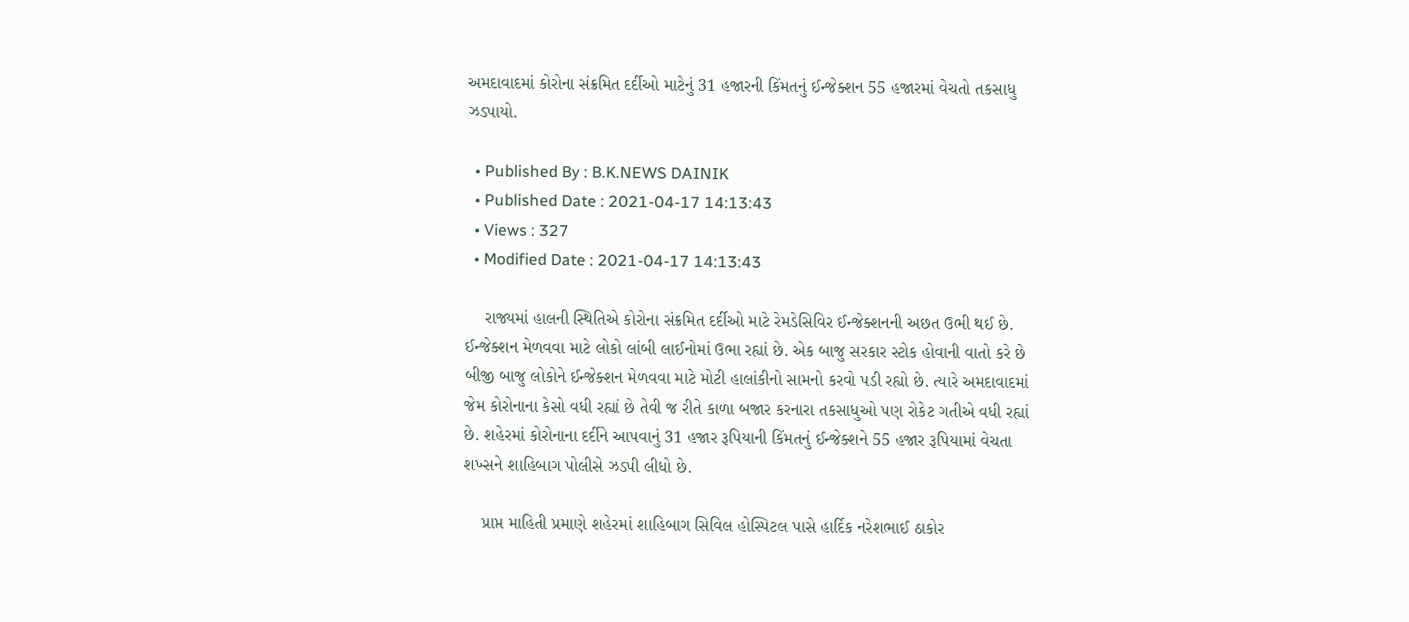અમદાવાદમાં કોરોના સંક્રમિત દર્દીઓ માટેનું 31 હજારની કિંમતનું ઈન્જેક્શન 55 હજારમાં વેચતો તકસાધુ ઝડપાયો.

  • Published By : B.K.NEWS DAINIK
  • Published Date : 2021-04-17 14:13:43
  • Views : 327
  • Modified Date : 2021-04-17 14:13:43

    રાજ્યમાં હાલની સ્થિતિએ કોરોના સંક્રમિત દર્દીઓ માટે રેમડેસિવિર ઈન્જેક્શનની અછત ઉભી થઈ છે. ઈન્જેક્શન મેળવવા માટે લોકો લાંબી લાઈનોમાં ઉભા રહ્યાં છે. એક બાજુ સરકાર સ્ટોક હોવાની વાતો કરે છે બીજી બાજુ લોકોને ઈન્જેક્શન મેળવવા માટે મોટી હાલાંકીનો સામનો કરવો પડી રહ્યો છે. ત્યારે અમદાવાદમાં જેમ કોરોનાના કેસો વધી રહ્યાં છે તેવી જ રીતે કાળા બજાર કરનારા તકસાધુઓ પણ રોકેટ ગતીએ વધી રહ્યાં છે. શહેરમાં કોરોનાના દર્દીને આપવાનું 31 હજાર રૂપિયાની કિંમતનું ઈન્જેક્શને 55 હજાર રૂપિયામાં વેચતા શખ્સને શાહિબાગ પોલીસે ઝડપી લીધો છે.

    પ્રાપ્ત માહિતી પ્રમાણે શહેરમાં શાહિબાગ સિવિલ હોસ્પિટલ પાસે હાર્દિક નરેશભાઈ ઠાકોર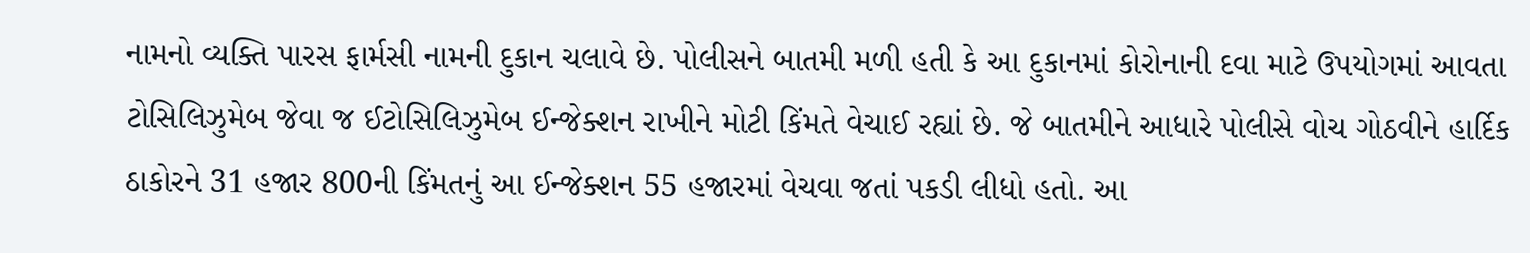નામનો વ્યક્તિ પારસ ફાર્મસી નામની દુકાન ચલાવે છે. પોલીસને બાતમી મળી હતી કે આ દુકાનમાં કોરોનાની દવા માટે ઉપયોગમાં આવતા ટોસિલિઝુમેબ જેવા જ ઈટોસિલિઝુમેબ ઈન્જેક્શન રાખીને મોટી કિંમતે વેચાઈ રહ્યાં છે. જે બાતમીને આધારે પોલીસે વોચ ગોઠવીને હાર્દિક ઠાકોરને 31 હજાર 800ની કિંમતનું આ ઈન્જેક્શન 55 હજારમાં વેચવા જતાં પકડી લીધો હતો. આ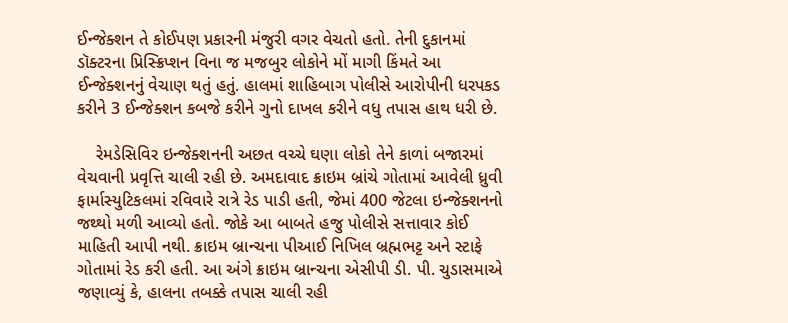ઈન્જેક્શન તે કોઈપણ પ્રકારની મંજુરી વગર વેચતો હતો. તેની દુકાનમાં ડૉક્ટરના પ્રિસ્ક્રિપ્શન વિના જ મજબુર લોકોને મોં માગી કિંમતે આ ઈન્જેક્શનનું વેચાણ થતું હતું. હાલમાં શાહિબાગ પોલીસે આરોપીની ધરપકડ કરીને 3 ઈન્જેક્શન કબજે કરીને ગુનો દાખલ કરીને વધુ તપાસ હાથ ધરી છે.

    રેમડેસિવિર ઇન્જેક્શનની અછત વચ્ચે ઘણા લોકો તેને કાળાં બજારમાં વેચવાની પ્રવૃત્તિ ચાલી રહી છે. અમદાવાદ ક્રાઇમ બ્રાંચે ગોતામાં આવેલી ધ્રુવી ફાર્માસ્યુટિકલમાં રવિવારે રાત્રે રેડ પાડી હતી, જેમાં 400 જેટલા ઇન્જેક્શનનો જથ્થો મળી આવ્યો હતો. જોકે આ બાબતે હજુ પોલીસે સત્તાવાર કોઈ માહિતી આપી નથી. ક્રાઇમ બ્રાન્ચના પીઆઈ નિખિલ બ્રહ્મભટ્ટ અને સ્ટાફે ગોતામાં રેડ કરી હતી. આ અંગે ક્રાઇમ બ્રાન્ચના એસીપી ડી. પી. ચુડાસમાએ જણાવ્યું કે, હાલના તબક્કે તપાસ ચાલી રહી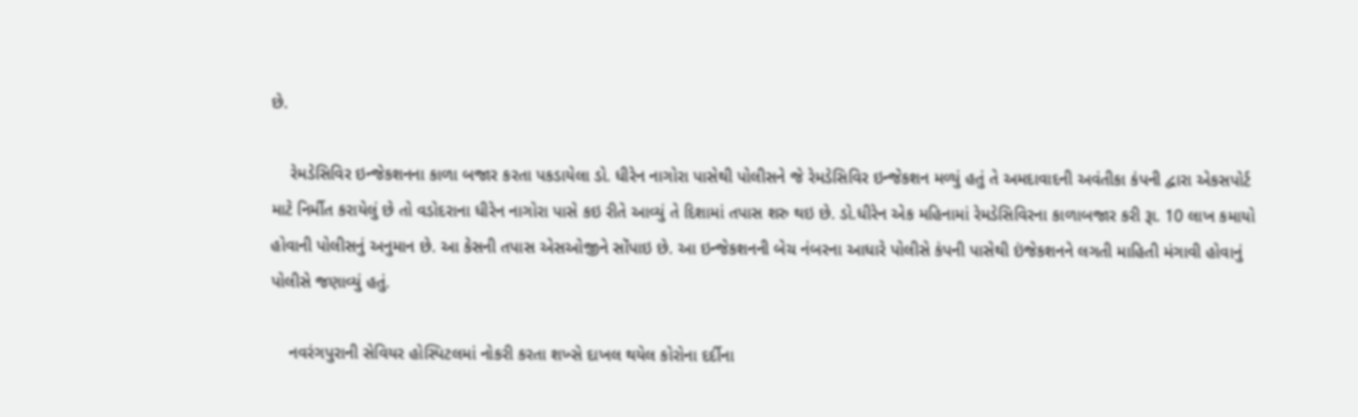છે.

    રેમડેસિવિર ઇન્જેકશનના કાળા બજાર કરતા પકડાયેલા ડો. ધીરેન નાગોરા પાસેથી પોલીસને જે રેમડેસિવિર ઇન્જેકશન મળ્યું હતું તે અમદાવાદની અવંતીકા કંપની દ્વારા એકસપોર્ટ માટે નિર્મીત કરાયેલું છે તો વડોદરાના ધીરેન નાગોરા પાસે કઇ રીતે આવ્યું તે દિશામાં તપાસ શરુ થઇ છે. ડો.ધીરેન એક મહિનામાં રેમડેસિવિરના કાળાબજાર કરી રૂા. 10 લાખ કમાયો હોવાની પોલીસનું અનુમાન છે. આ કેસની તપાસ એસઓજીને સોંપાઇ છે. આ ઇન્જેકશનની બેચ નંબરના આધારે પોલીસે કંપની પાસેથી ઇંજેકશનને લગતી માહિતી મંગાવી હોવાનું પોલીસે જણાવ્યું હતું.

    નવરંગપુરાની સેવિયર હોસ્પિટલમાં નોકરી કરતા શખ્સે દાખલ થયેલ કોરોના દર્દીના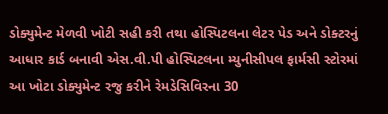ડોક્યુમેન્ટ મેળવી ખોટી સહી કરી તથા હોસ્પિટલના લેટર પેડ અને ડોક્ટરનું આધાર કાર્ડ બનાવી એસ.વી.પી હોસ્પિટલના મ્યુનીસીપલ ફાર્મસી સ્ટોરમાં આ ખોટા ડોક્યુમેન્ટ રજુ કરીને રેમડેસિવિરના 30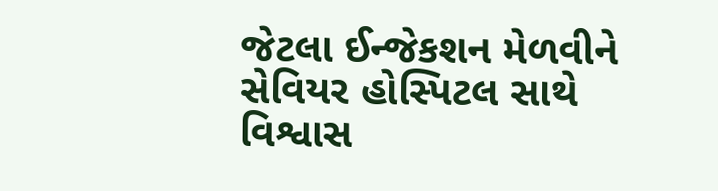જેટલા ઈન્જેકશન મેળવીને સેવિયર હોસ્પિટલ સાથે વિશ્વાસ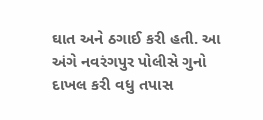ઘાત અને ઠગાઈ કરી હતી. આ અંગે નવરંગપુર પોલીસે ગુનો દાખલ કરી વધુ તપાસ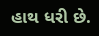હાથ ધરી છે.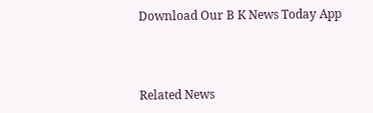Download Our B K News Today App



Related News